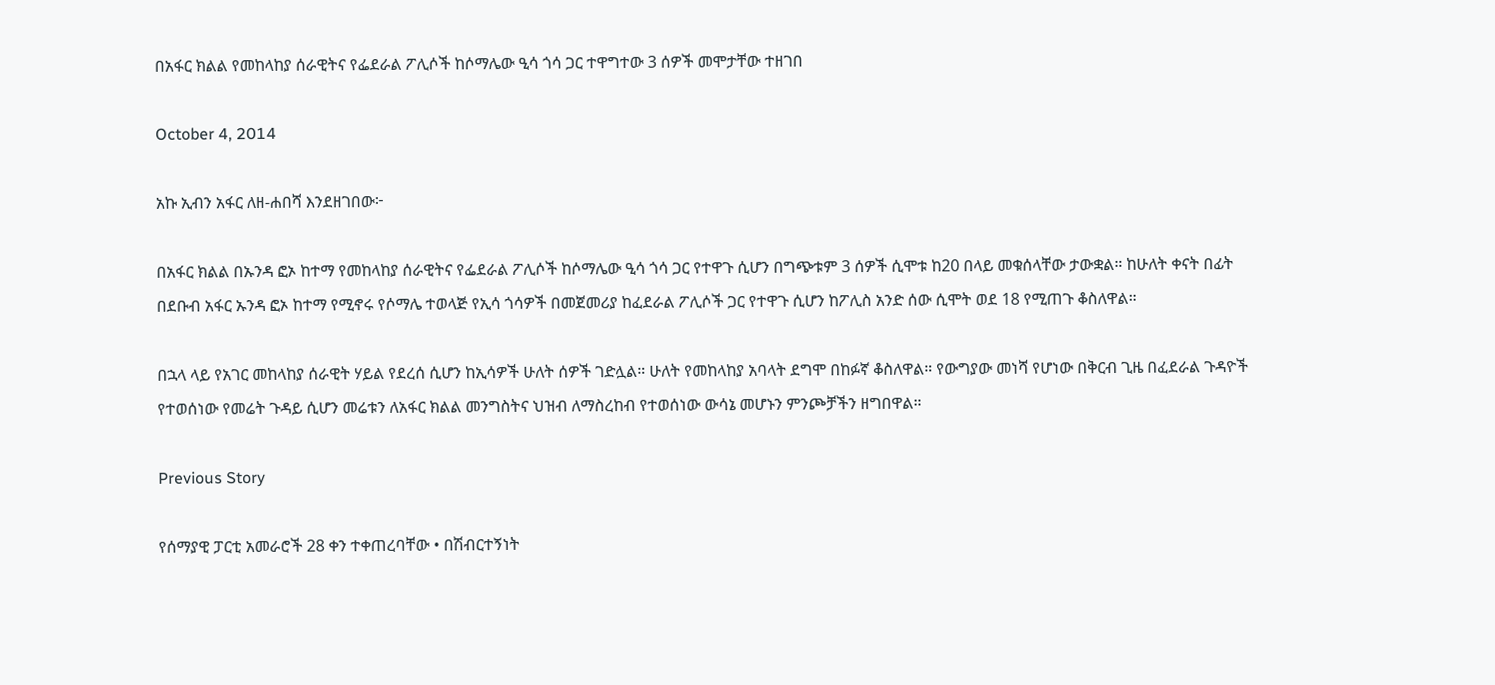በአፋር ክልል የመከላከያ ሰራዊትና የፌደራል ፖሊሶች ከሶማሌው ዒሳ ጎሳ ጋር ተዋግተው 3 ሰዎች መሞታቸው ተዘገበ

October 4, 2014

አኩ ኢብን አፋር ለዘ-ሐበሻ እንደዘገበው፦

በአፋር ክልል በኡንዳ ፎኦ ከተማ የመከላከያ ሰራዊትና የፌደራል ፖሊሶች ከሶማሌው ዒሳ ጎሳ ጋር የተዋጉ ሲሆን በግጭቱም 3 ሰዎች ሲሞቱ ከ20 በላይ መቁሰላቸው ታውቋል። ከሁለት ቀናት በፊት በደቡብ አፋር ኡንዳ ፎኦ ከተማ የሚኖሩ የሶማሌ ተወላጅ የኢሳ ጎሳዎች በመጀመሪያ ከፈደራል ፖሊሶች ጋር የተዋጉ ሲሆን ከፖሊስ አንድ ሰው ሲሞት ወደ 18 የሚጠጉ ቆስለዋል።

በኋላ ላይ የአገር መከላከያ ሰራዊት ሃይል የደረሰ ሲሆን ከኢሳዎች ሁለት ሰዎች ገድሏል። ሁለት የመከላከያ አባላት ደግሞ በከፉኛ ቆስለዋል። የውግያው መነሻ የሆነው በቅርብ ጊዜ በፈደራል ጉዳዮች የተወሰነው የመሬት ጉዳይ ሲሆን መሬቱን ለአፋር ክልል መንግስትና ህዝብ ለማስረከብ የተወሰነው ውሳኔ መሆኑን ምንጮቻችን ዘግበዋል።

Previous Story

የሰማያዊ ፓርቲ አመራሮች 28 ቀን ተቀጠረባቸው • በሽብርተኝነት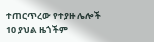ተጠርጥረው የተያዙ ሌሎች 10 ያህል ዜጎችም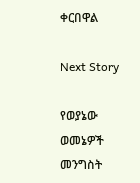ቀርበዋል

Next Story

የወያኔው ወመኔዎች መንግስት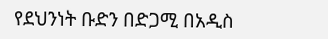የደህንነት ቡድን በድጋሚ በአዲስ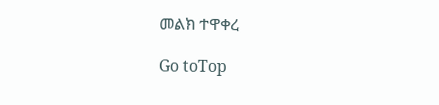መልክ ተዋቀረ

Go toTop